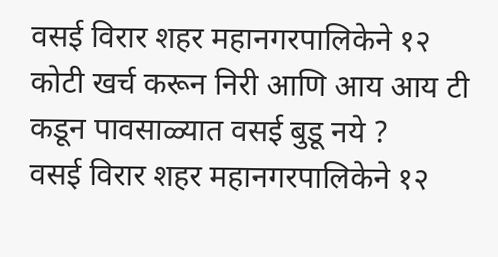वसई विरार शहर महानगरपालिकेने १२ कोटी खर्च करून निरी आणि आय आय टी कडून पावसाळ्यात वसई बुडू नये ?
वसई विरार शहर महानगरपालिकेने १२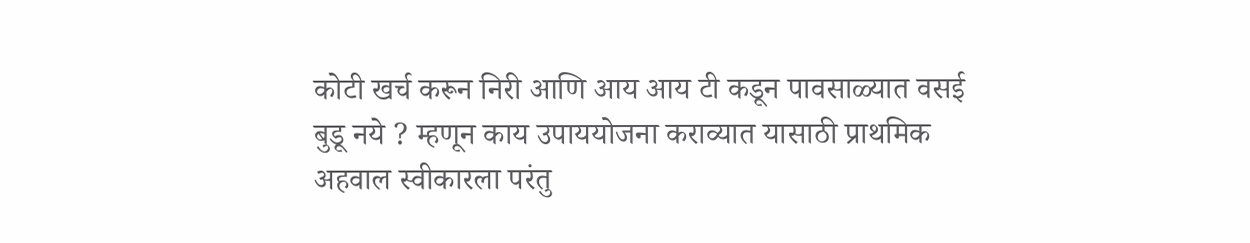कोटी खर्च करून निरी आणि आय आय टी कडून पावसाळ्यात वसई बुडू नये ? म्हणून काय उपाययोजना कराव्यात यासाठी प्राथमिक अहवाल स्वीकारला परंतु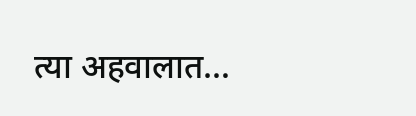त्या अहवालात…